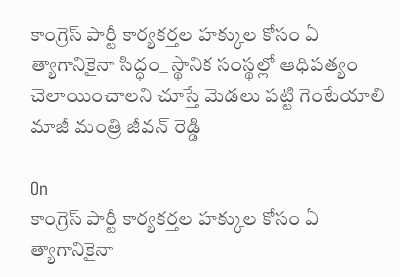కాంగ్రెస్ పార్టీ కార్యకర్తల హక్కుల కోసం ఏ త్యాగానికైనా సిద్ధం_ స్థానిక సంస్థల్లో ఆధిపత్యం చెలాయించాలని చూస్తే మెడలు పట్టి గెంటేయాలి మాజీ మంత్రి జీవన్ రెడ్డి

On
కాంగ్రెస్ పార్టీ కార్యకర్తల హక్కుల కోసం ఏ త్యాగానికైనా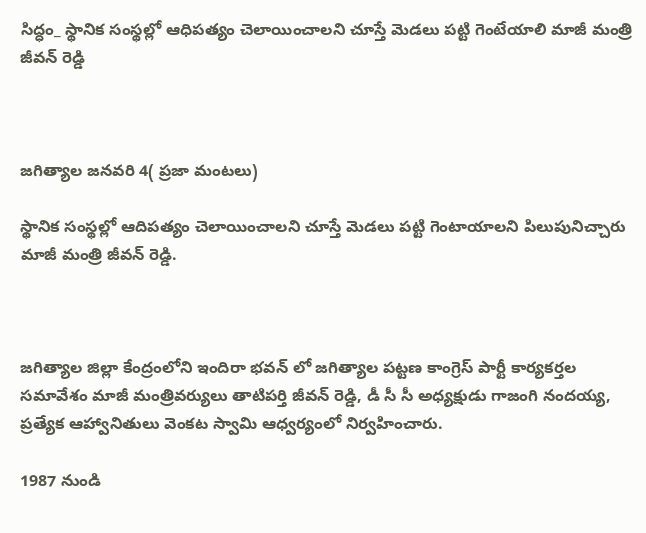సిద్ధం_ స్థానిక సంస్థల్లో ఆధిపత్యం చెలాయించాలని చూస్తే మెడలు పట్టి గెంటేయాలి మాజీ మంత్రి జీవన్ రెడ్డి



జగిత్యాల జనవరి 4( ప్రజా మంటలు)

స్థానిక సంస్థల్లో ఆదిపత్యం చెలాయించాలని చూస్తే మెడలు పట్టి గెంటాయాలని పిలుపునిచ్చారు మాజీ మంత్రి జీవన్ రెడ్డి.



జగిత్యాల జిల్లా కేంద్రంలోని ఇందిరా భవన్ లో జగిత్యాల పట్టణ కాంగ్రెస్ పార్టీ కార్యకర్తల సమావేశం మాజీ మంత్రివర్యులు తాటిపర్తి జీవన్ రెడ్డి, డీ సీ సీ అధ్యక్షుడు గాజంగి నందయ్య, ప్రత్యేక ఆహ్వానితులు వెంకట స్వామి ఆధ్వర్యంలో నిర్వహించారు.

1987 నుండి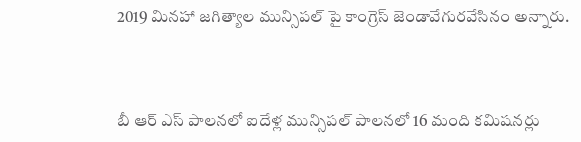2019 మినహా జగిత్యాల మున్సిపల్ పై కాంగ్రెస్ జెండావేగురవేసినం అన్నారు.



బీ ఆర్ ఎస్ పాలనలో ఐదేళ్ల మున్సిపల్ పాలనలో 16 మంది కమిషనర్లు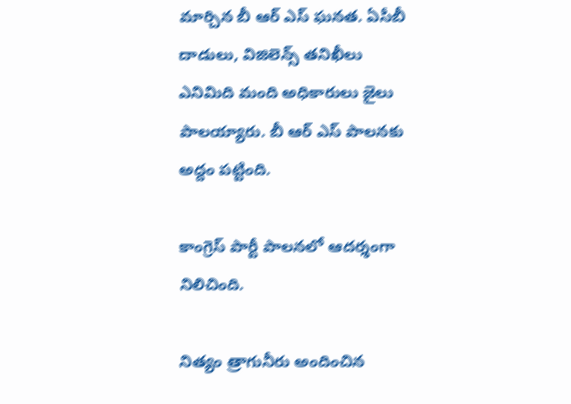మార్చిన బీ ఆర్ ఎస్ ఘనత. ఏసీబీ దాడులు, విజిలెన్స్ తనిఖీలు
ఎనిమిది మంది అధికారులు జైలు పాలయ్యారు. బీ ఆర్ ఎస్ పాలనకు అద్దం పట్టింది.

కాంగ్రెస్ పార్టీ పాలనలో ఆదర్శంగా నిలిచింది.

నిత్యం త్రాగునీరు అందించిన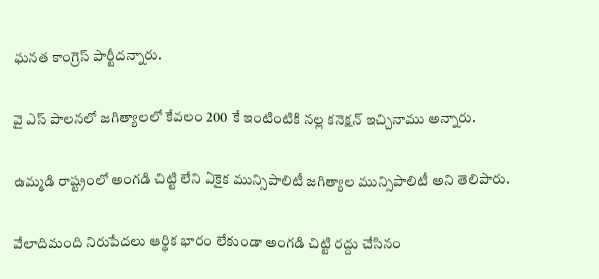ఘనత కాంగ్రెస్ పార్టీదన్నారు.

వై ఎస్ పాలనలో జగిత్యాలలో కేవలం 200 కే ఇంటింటికి నల్ల కనెక్షన్ ఇచ్చినాము అన్నారు.

ఉమ్మడి రాష్ట్రంలో అంగడి చిట్టి లేని ఏకైక మున్సిపాలిటీ జగిత్యాల మున్సిపాలిటీ అని తెలిపారు.

వేలాదిమంది నిరుపేదలు ఆర్థిక భారం లేకుండా అంగడి చిట్టి రద్దు చేసినం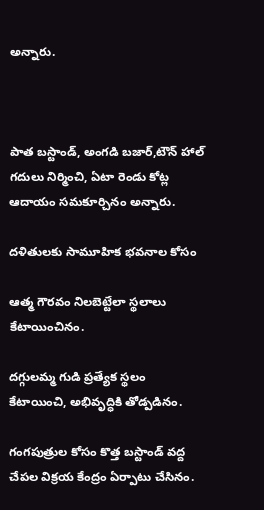అన్నారు.



పాత బస్టాండ్, అంగడి బజార్,టౌన్ హాల్ గదులు నిర్మించి, ఏటా రెండు కోట్ల ఆదాయం సమకూర్చినం అన్నారు.

దళితులకు సామూహిక భవనాల కోసం

ఆత్మ గౌరవం నిలబెట్టేలా స్థలాలు కేటాయించినం.

దగ్గులమ్మ గుడి ప్రత్యేక స్థలం కేటాయించి, అభివృద్ధికి తోడ్పడినం.

గంగపుత్రుల కోసం కొత్త బస్టాండ్ వద్ద చేపల విక్రయ కేంద్రం ఏర్పాటు చేసినం.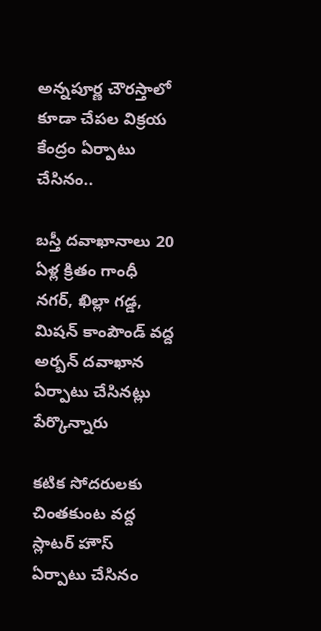అన్నపూర్ణ చౌరస్తాలో కూడా చేపల విక్రయ కేంద్రం ఏర్పాటు చేసినం..

బస్తీ దవాఖానాలు 20 ఏళ్ల క్రితం గాంధీ నగర్, ఖిల్లా గడ్డ, మిషన్ కాంపౌండ్ వద్ద అర్బన్ దవాఖాన ఏర్పాటు చేసినట్లు పేర్కొన్నారు

కటిక సోదరులకు చింతకుంట వద్ద స్లాటర్ హౌస్ ఏర్పాటు చేసినం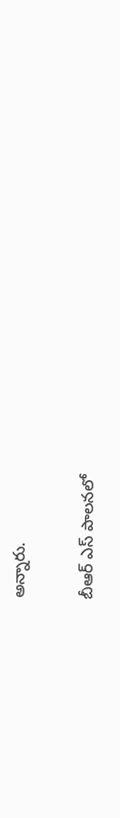అన్నారు.

బీఆర్ ఎస్ పాలనలో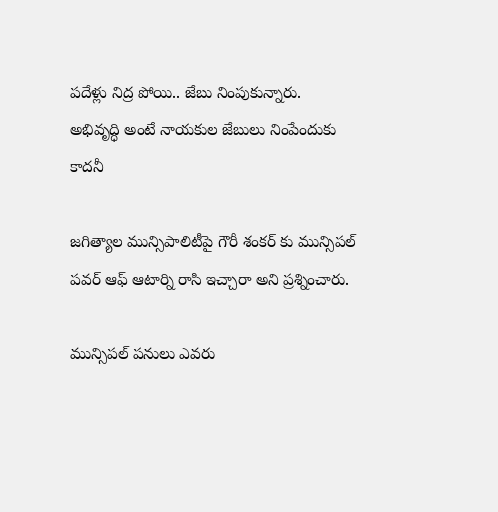పదేళ్లు నిద్ర పోయి.. జేబు నింపుకున్నారు.
అభివృద్ధి అంటే నాయకుల జేబులు నింపేందుకు కాదనీ

జగిత్యాల మున్సిపాలిటీపై గౌరీ శంకర్ కు మున్సిపల్ పవర్ ఆఫ్ ఆటార్ని రాసి ఇచ్చారా అని ప్రశ్నించారు.

మున్సిపల్ పనులు ఎవరు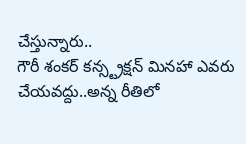చేస్తున్నారు..
గౌరీ శంకర్ కన్స్ట్రక్షన్ మినహా ఎవరు చేయవద్దు..అన్న రీతిలో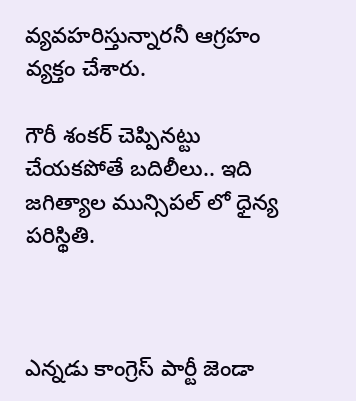వ్యవహరిస్తున్నారనీ ఆగ్రహం వ్యక్తం చేశారు.

గౌరీ శంకర్ చెప్పినట్టు చేయకపోతే బదిలీలు.. ఇది జగిత్యాల మున్సిపల్ లో ధైన్య పరిస్థితి.



ఎన్నడు కాంగ్రెస్ పార్టీ జెండా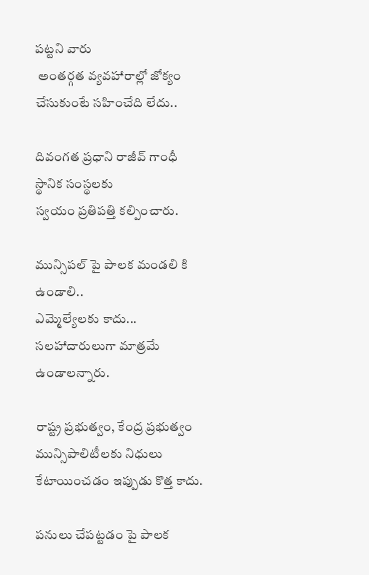పట్టని వారు
 అంతర్గత వ్యవహారాల్లో జోక్యం చేసుకుంటే సహించేది లేదు..

దివంగత ప్రధాని రాజీవ్ గాంధీ స్థానిక సంస్థలకు
స్వయం ప్రతిపత్తి కల్పించారు.

మున్సిపల్ పై పాలక మండలి కి ఉండాలి..
ఎమ్మెల్యేలకు కాదు... సలహాదారులుగా మాత్రమే ఉండాలన్నారు.

రాష్ట్ర ప్రభుత్వం, కేంద్ర ప్రభుత్వం మున్సిపాలిటీలకు నిధులు కేటాయించడం ఇప్పుడు కొత్త కాదు.

పనులు చేపట్టడం పై పాలక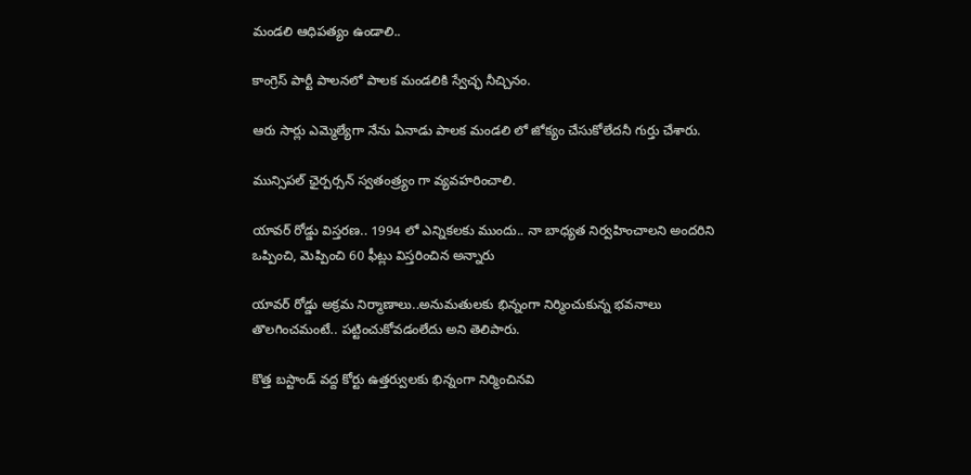మండలి ఆధిపత్యం ఉండాలి..

కాంగ్రెస్ పార్టీ పాలనలో పాలక మండలికి స్వేచ్ఛ నీచ్చినం.

ఆరు సార్లు ఎమ్మెల్యేగా నేను ఏనాడు పాలక మండలి లో జోక్యం చేసుకోలేదనీ గుర్తు చేశారు.

మున్సిపల్ ఛైర్పర్సన్ స్వతంత్ర్యం గా వ్యవహరించాలి.

యావర్ రోడ్డు విస్తరణ.. 1994 లో ఎన్నికలకు ముందు.. నా బాధ్యత నిర్వహించాలని అందరిని ఒప్పించి, మెప్పించి 60 ఫీట్లు విస్తరించిన అన్నారు

యావర్ రోడ్డు అక్రమ నిర్మాణాలు..అనుమతులకు భిన్నంగా నిర్మించుకున్న భవనాలు తొలగించమంటే.. పట్టించుకోవడంలేదు అని తెలిపారు.

కొత్త బస్టాండ్ వద్ద కోర్టు ఉత్తర్వులకు భిన్నంగా నిర్మించినవి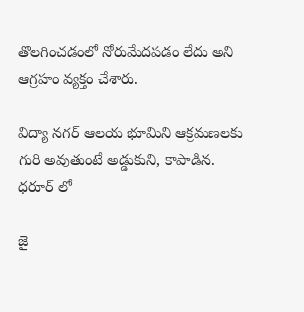తొలగించడంలో నోరుమేదపడం లేదు అని ఆగ్రహం వ్యక్తం చేశారు.

విద్యా నగర్ ఆలయ భూమిని ఆక్రమణలకు గురి అవుతుంటే అడ్డుకుని, కాపాడిన.
ధరూర్ లో

జై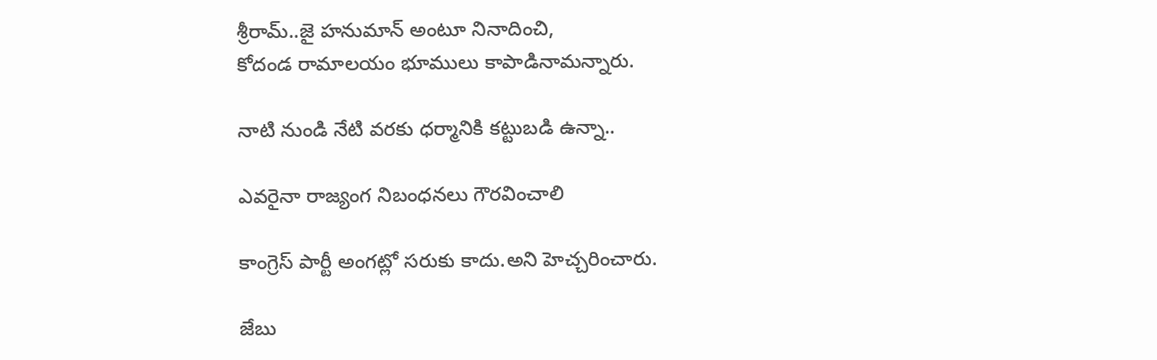శ్రీరామ్..జై హనుమాన్ అంటూ నినాదించి,
కోదండ రామాలయం భూములు కాపాడినామన్నారు.

నాటి నుండి నేటి వరకు ధర్మానికి కట్టుబడి ఉన్నా..

ఎవరైనా రాజ్యంగ నిబంధనలు గౌరవించాలి

కాంగ్రెస్ పార్టీ అంగట్లో సరుకు కాదు.అని హెచ్చరించారు.

జేబు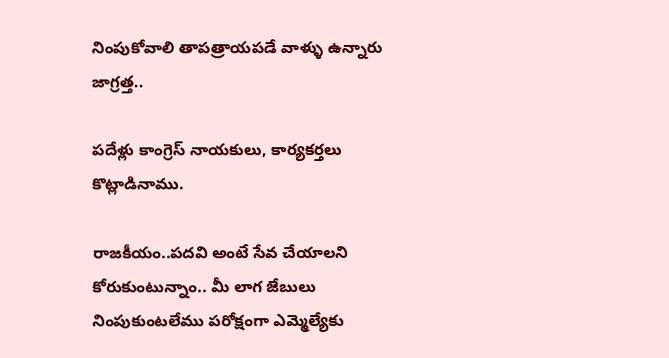నింపుకోవాలి తాపత్రాయపడే వాళ్ళు ఉన్నారు జాగ్రత్త..

పదేళ్లు కాంగ్రెస్ నాయకులు, కార్యకర్తలు కొట్లాడినాము.

రాజకీయం..పదవి అంటే సేవ చేయాలని కోరుకుంటున్నాం.. మీ లాగ జేబులు నింపుకుంటలేము పరోక్షంగా ఎమ్మెల్యేకు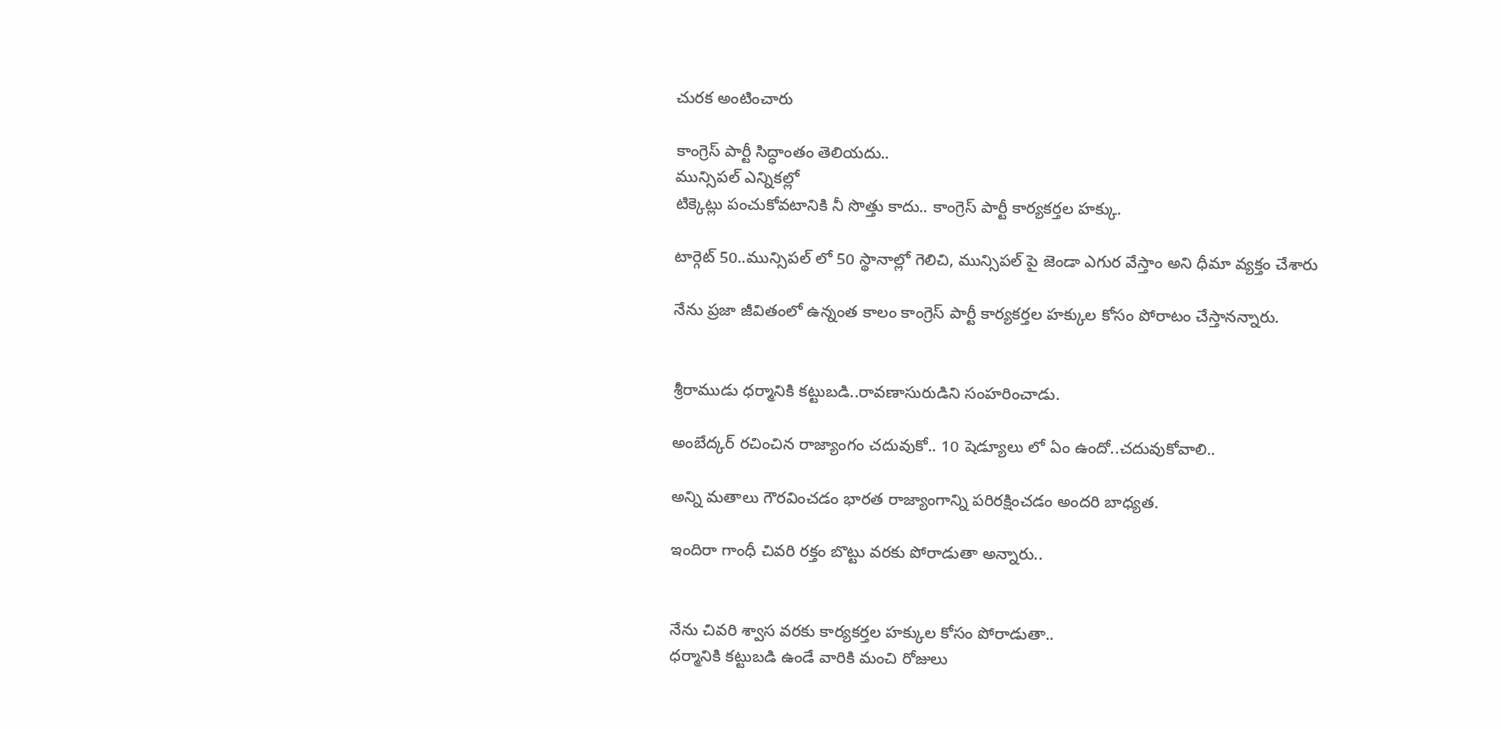చురక అంటించారు

కాంగ్రెస్ పార్టీ సిద్ధాంతం తెలియదు..
మున్సిపల్ ఎన్నికల్లో
టిక్కెట్లు పంచుకోవటానికి నీ సొత్తు కాదు.. కాంగ్రెస్ పార్టీ కార్యకర్తల హక్కు.

టార్గెట్ 50..మున్సిపల్ లో 50 స్థానాల్లో గెలిచి, మున్సిపల్ పై జెండా ఎగుర వేస్తాం అని ధీమా వ్యక్తం చేశారు

నేను ప్రజా జీవితంలో ఉన్నంత కాలం కాంగ్రెస్ పార్టీ కార్యకర్తల హక్కుల కోసం పోరాటం చేస్తానన్నారు.


శ్రీరాముడు ధర్మానికి కట్టుబడి..రావణాసురుడిని సంహరించాడు.

అంబేద్కర్ రచించిన రాజ్యాంగం చదువుకో.. 10 షెడ్యూలు లో ఏం ఉందో..చదువుకోవాలి..

అన్ని మతాలు గౌరవించడం భారత రాజ్యాంగాన్ని పరిరక్షించడం అందరి బాధ్యత.

ఇందిరా గాంధీ చివరి రక్తం బొట్టు వరకు పోరాడుతా అన్నారు..


నేను చివరి శ్వాస వరకు కార్యకర్తల హక్కుల కోసం పోరాడుతా..
ధర్మానికి కట్టుబడి ఉండే వారికి మంచి రోజులు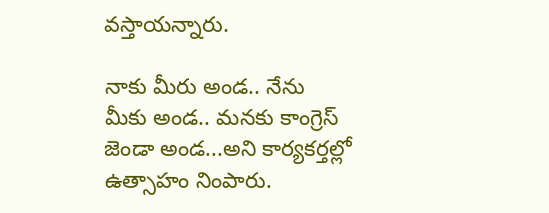వస్తాయన్నారు.

నాకు మీరు అండ.. నేను మీకు అండ.. మనకు కాంగ్రెస్ జెండా అండ...అని కార్యకర్తల్లో ఉత్సాహం నింపారు.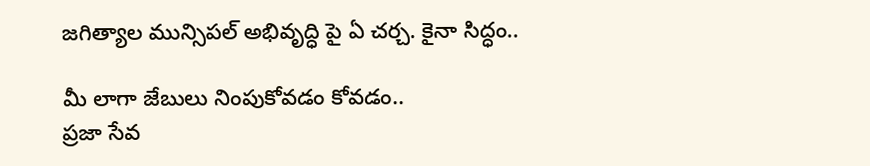జగిత్యాల మున్సిపల్ అభివృద్ధి పై ఏ చర్చ. కైనా సిద్ధం..

మీ లాగా జేబులు నింపుకోవడం కోవడం..
ప్రజా సేవ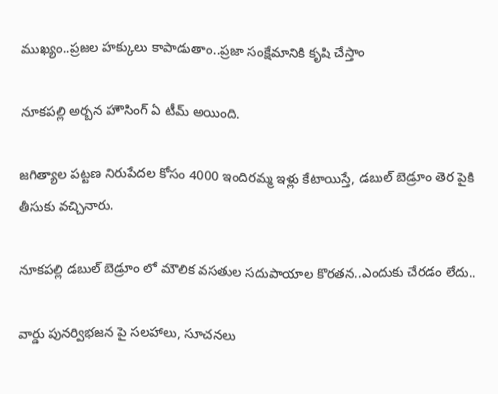ముఖ్యం..ప్రజల హక్కులు కాపాడుతాం..ప్రజా సంక్షేమానికి కృషి చేస్తాం

నూకపల్లి అర్బన హౌసింగ్ ఏ టీమ్ అయింది.

జగిత్యాల పట్టణ నిరుపేదల కోసం 4000 ఇందిరమ్మ ఇళ్లు కేటాయిస్తే, డబుల్ బెడ్రూం తెర పైకి తీసుకు వచ్చినారు.

నూకపల్లి డబుల్ బెడ్రూం లో మౌలిక వసతుల సదుపాయాల కొరతన..ఎందుకు చేరడం లేదు..

వార్డు పునర్విభజన పై సలహాలు, సూచనలు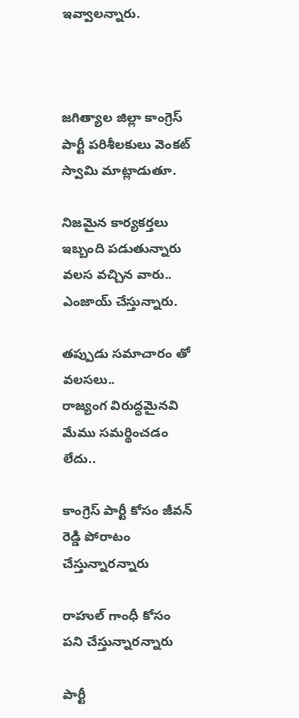ఇవ్వాలన్నారు.



జగిత్యాల జిల్లా కాంగ్రెస్ పార్టీ పరిశీలకులు వెంకట్ స్వామి మాట్లాడుతూ.

నిజమైన కార్యకర్తలు ఇబ్బంది పడుతున్నారు
వలస వచ్చిన వారు.. ఎంజాయ్ చేస్తున్నారు.

తప్పుడు సమాచారం తో వలసలు..
రాజ్యంగ విరుద్ధమైనవి  మేము సమర్థించడం లేదు..

కాంగ్రెస్ పార్టీ కోసం జీవన్ రెడ్డి పోరాటం చేస్తున్నారన్నారు

రాహుల్ గాంధీ కోసం
పని చేస్తున్నారన్నారు

పార్టీ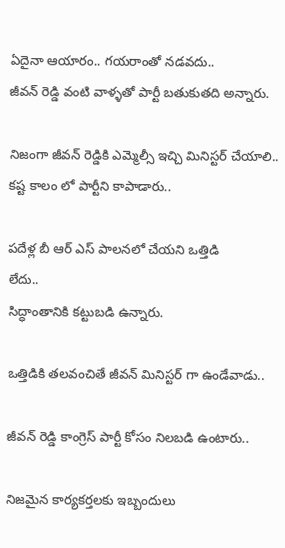ఏదైనా ఆయారం.. గయరాంతో నడవదు..
జీవన్ రెడ్డి వంటి వాళ్ళతో పార్టీ బతుకుతది అన్నారు.

నిజంగా జీవన్ రెడ్డికి ఎమ్మెల్సీ ఇచ్చి మినిస్టర్ చేయాలి.. కష్ట కాలం లో పార్టీని కాపాడారు..

పదేళ్ల బీ ఆర్ ఎస్ పాలనలో చేయని ఒత్తిడి
లేదు..
సిద్ధాంతానికి కట్టుబడి ఉన్నారు.

ఒత్తిడికి తలవంచితే జీవన్ మినిస్టర్ గా ఉండేవాడు..

జీవన్ రెడ్డి కాంగ్రెస్ పార్టీ కోసం నిలబడి ఉంటారు..

నిజమైన కార్యకర్తలకు ఇబ్బందులు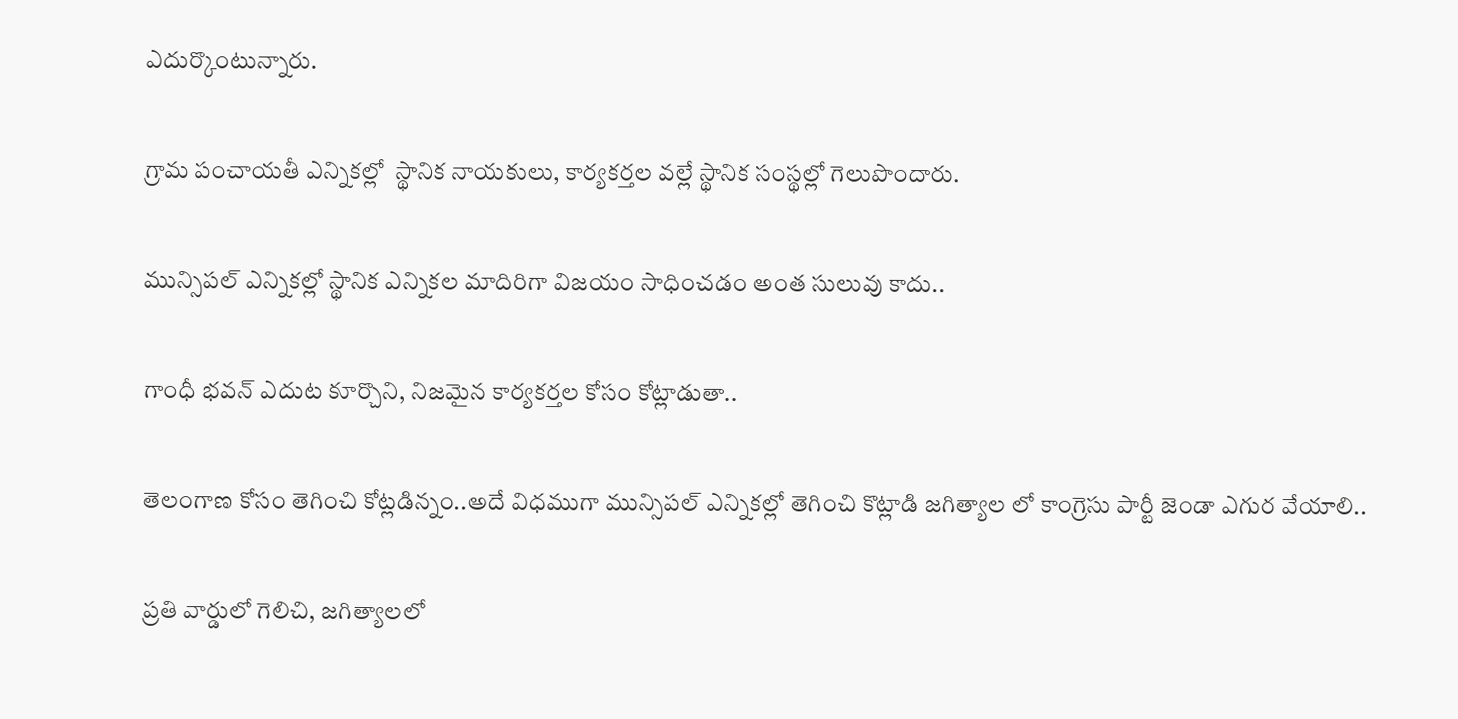ఎదుర్కొంటున్నారు.

గ్రామ పంచాయతీ ఎన్నికల్లో  స్థానిక నాయకులు, కార్యకర్తల వల్లే స్థానిక సంస్థల్లో గెలుపొందారు.

మున్సిపల్ ఎన్నికల్లో స్థానిక ఎన్నికల మాదిరిగా విజయం సాధించడం అంత సులువు కాదు..

గాంధీ భవన్ ఎదుట కూర్చొని, నిజమైన కార్యకర్తల కోసం కోట్లాడుతా..

తెలంగాణ కోసం తెగించి కోట్లడిన్నం..అదే విధముగా మున్సిపల్ ఎన్నికల్లో తెగించి కొట్లాడి జగిత్యాల లో కాంగ్రెసు పార్టీ జెండా ఎగుర వేయాలి..

ప్రతి వార్డులో గెలిచి, జగిత్యాలలో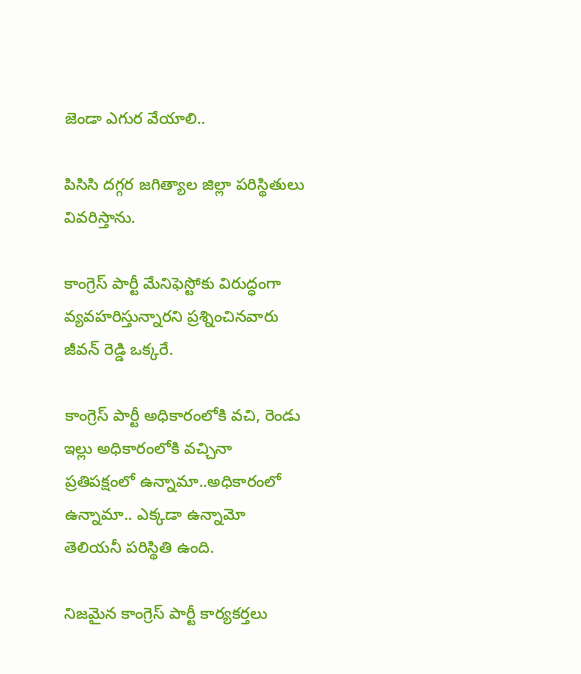జెండా ఎగుర వేయాలి..

పిసిసి దగ్గర జగిత్యాల జిల్లా పరిస్థితులు వివరిస్తాను.

కాంగ్రెస్ పార్టీ మేనిఫెస్టోకు విరుద్ధంగా వ్యవహరిస్తున్నారని ప్రశ్నించినవారు జీవన్ రెడ్డి ఒక్కరే.

కాంగ్రెస్ పార్టీ అధికారంలోకి వచి, రెండు ఇల్లు అధికారంలోకి వచ్చినా ప్రతిపక్షంలో ఉన్నామా..అధికారంలో ఉన్నామా.. ఎక్కడా ఉన్నామో తెలియనీ పరిస్థితి ఉంది.

నిజమైన కాంగ్రెస్ పార్టీ కార్యకర్తలు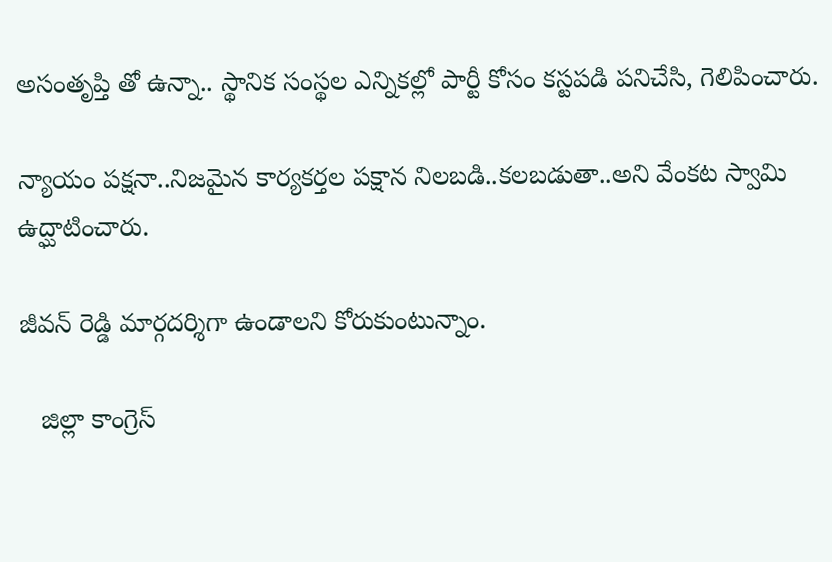అసంతృప్తి తో ఉన్నా.. స్థానిక సంస్థల ఎన్నికల్లో పార్టీ కోసం కస్టపడి పనిచేసి, గెలిపించారు.

న్యాయం పక్షనా..నిజమైన కార్యకర్తల పక్షాన నిలబడి..కలబడుతా..అని వేంకట స్వామి ఉద్ఘాటించారు.

జీవన్ రెడ్డి మార్గదర్శిగా ఉండాలని కోరుకుంటున్నాం.

   జిల్లా కాంగ్రెస్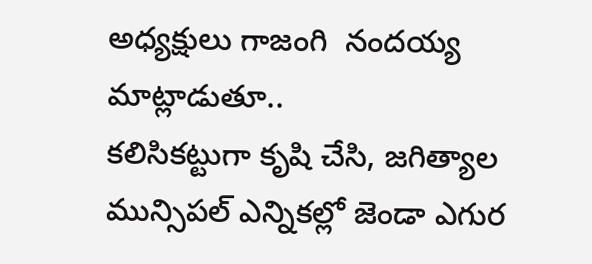అధ్యక్షులు గాజంగి  నందయ్య మాట్లాడుతూ..
కలిసికట్టుగా కృషి చేసి, జగిత్యాల మున్సిపల్ ఎన్నికల్లో జెండా ఎగుర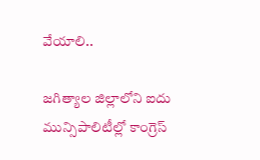వేయాలి..

జగిత్యాల జిల్లాలోని ఐదు మున్సిపాలిటీల్లో కాంగ్రెస్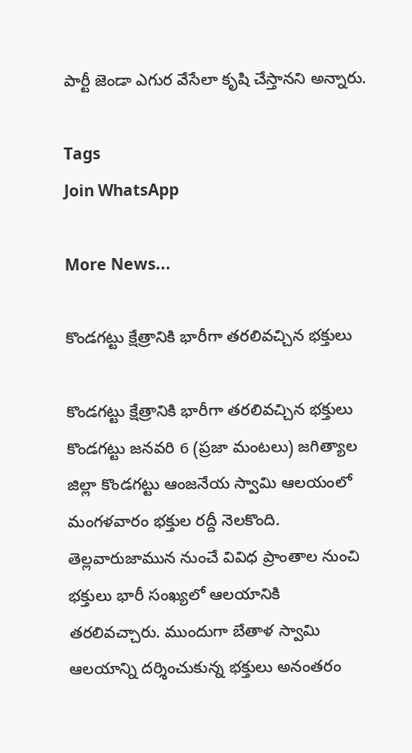పార్టీ జెండా ఎగుర వేసేలా కృషి చేస్తానని అన్నారు.

Tags
Join WhatsApp

More News...

కొండగట్టు క్షేత్రానికి భారీగా తరలివచ్చిన భక్తులు

కొండగట్టు క్షేత్రానికి భారీగా తరలివచ్చిన భక్తులు    కొండగట్టు జనవరి 6 (ప్రజా మంటలు) జగిత్యాల జిల్లా కొండగట్టు ఆంజనేయ స్వామి ఆలయంలో మంగళవారం భక్తుల రద్దీ నెలకొంది. తెల్లవారుజామున నుంచే వివిధ ప్రాంతాల నుంచి భక్తులు భారీ సంఖ్యలో ఆలయానికి తరలివచ్చారు. ముందుగా బేతాళ స్వామి ఆలయాన్ని దర్శించుకున్న భక్తులు అనంతరం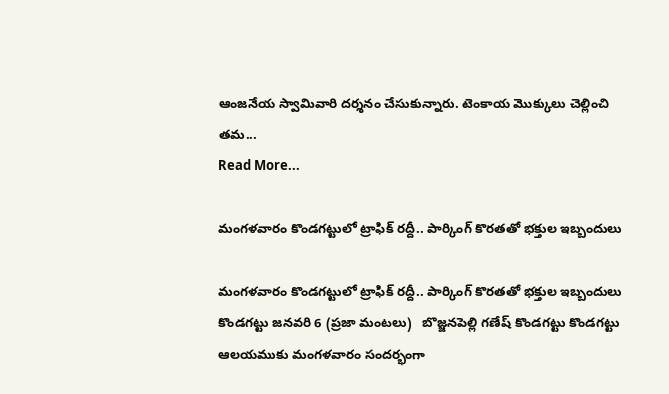ఆంజనేయ స్వామివారి దర్శనం చేసుకున్నారు. టెంకాయ మొక్కులు చెల్లించి తమ...
Read More...

మంగళవారం కొండగట్టులో ట్రాఫిక్ రద్దీ.. పార్కింగ్ కొరతతో భక్తుల ఇబ్బందులు

మంగళవారం కొండగట్టులో ట్రాఫిక్ రద్దీ.. పార్కింగ్ కొరతతో భక్తుల ఇబ్బందులు కొండగట్టు జనవరి 6 (ప్రజా మంటలు)   బొజ్జనపెల్లి గణేష్ కొండగట్టు కొండగట్టు ఆలయముకు మంగళవారం సందర్భంగా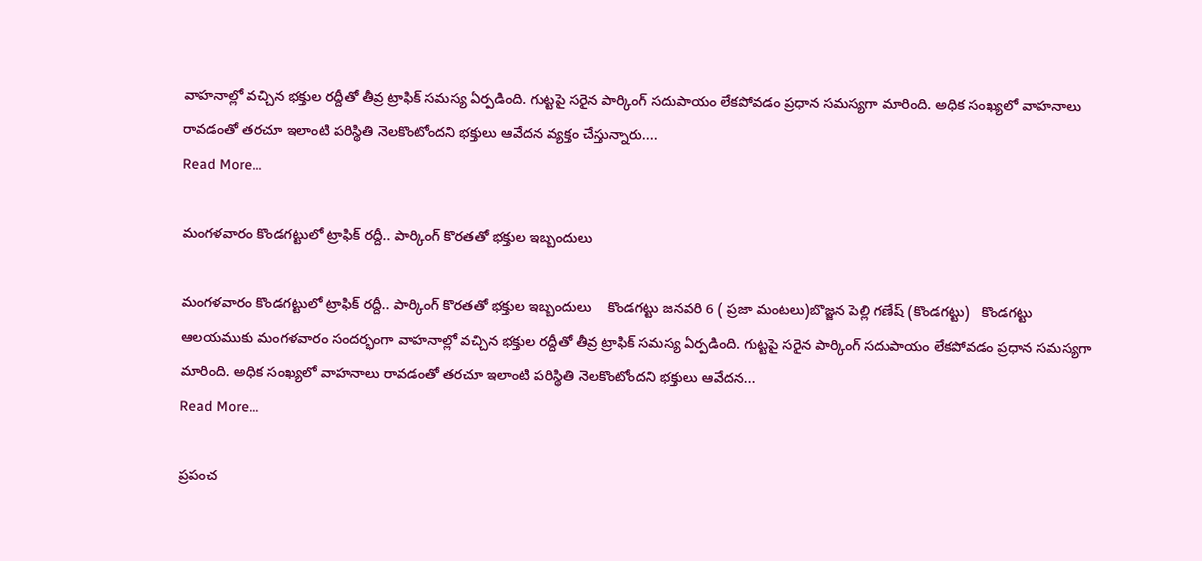వాహనాల్లో వచ్చిన భక్తుల రద్దీతో తీవ్ర ట్రాఫిక్ సమస్య ఏర్పడింది. గుట్టపై సరైన పార్కింగ్ సదుపాయం లేకపోవడం ప్రధాన సమస్యగా మారింది. అధిక సంఖ్యలో వాహనాలు రావడంతో తరచూ ఇలాంటి పరిస్థితి నెలకొంటోందని భక్తులు ఆవేదన వ్యక్తం చేస్తున్నారు....
Read More...

మంగళవారం కొండగట్టులో ట్రాఫిక్ రద్దీ.. పార్కింగ్ కొరతతో భక్తుల ఇబ్బందులు

మంగళవారం కొండగట్టులో ట్రాఫిక్ రద్దీ.. పార్కింగ్ కొరతతో భక్తుల ఇబ్బందులు    కొండగట్టు జనవరి 6 ( ప్రజా మంటలు)బొజ్జన పెల్లి గణేష్ (కొండగట్టు)   కొండగట్టు ఆలయముకు మంగళవారం సందర్భంగా వాహనాల్లో వచ్చిన భక్తుల రద్దీతో తీవ్ర ట్రాఫిక్ సమస్య ఏర్పడింది. గుట్టపై సరైన పార్కింగ్ సదుపాయం లేకపోవడం ప్రధాన సమస్యగా మారింది. అధిక సంఖ్యలో వాహనాలు రావడంతో తరచూ ఇలాంటి పరిస్థితి నెలకొంటోందని భక్తులు ఆవేదన...
Read More...

ప్రపంచ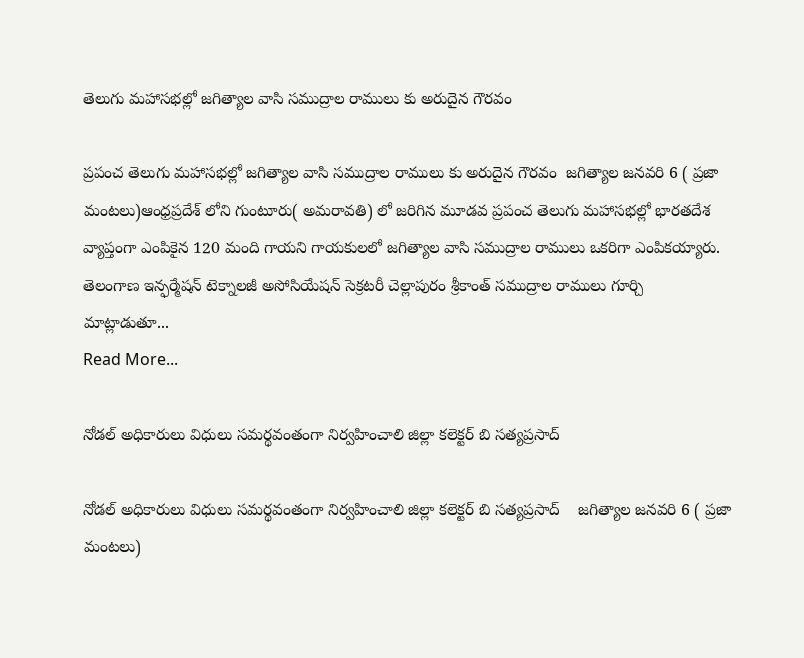తెలుగు మహాసభల్లో జగిత్యాల వాసి సముద్రాల రాములు కు అరుదైన గౌరవం

ప్రపంచ తెలుగు మహాసభల్లో జగిత్యాల వాసి సముద్రాల రాములు కు అరుదైన గౌరవం  జగిత్యాల జనవరి 6 ( ప్రజా మంటలు)ఆంధ్రప్రదేశ్ లోని గుంటూరు( అమరావతి) లో జరిగిన మూడవ ప్రపంచ తెలుగు మహాసభల్లో భారతదేశ వ్యాప్తంగా ఎంపికైన 120 మంది గాయని గాయకులలో జగిత్యాల వాసి సముద్రాల రాములు ఒకరిగా ఎంపికయ్యారు. తెలంగాణ ఇన్ఫర్మేషన్ టెక్నాలజీ అసోసియేషన్ సెక్రటరీ చెల్లాపురం శ్రీకాంత్ సముద్రాల రాములు గూర్చి మాట్లాడుతూ...
Read More...

నోడల్‌ అధికారులు విధులు సమర్థవంతంగా నిర్వహించాలి జిల్లా కలెక్టర్ బి సత్యప్రసాద్

నోడల్‌ అధికారులు విధులు సమర్థవంతంగా నిర్వహించాలి జిల్లా కలెక్టర్ బి సత్యప్రసాద్    జగిత్యాల జనవరి 6 ( ప్రజా మంటలు)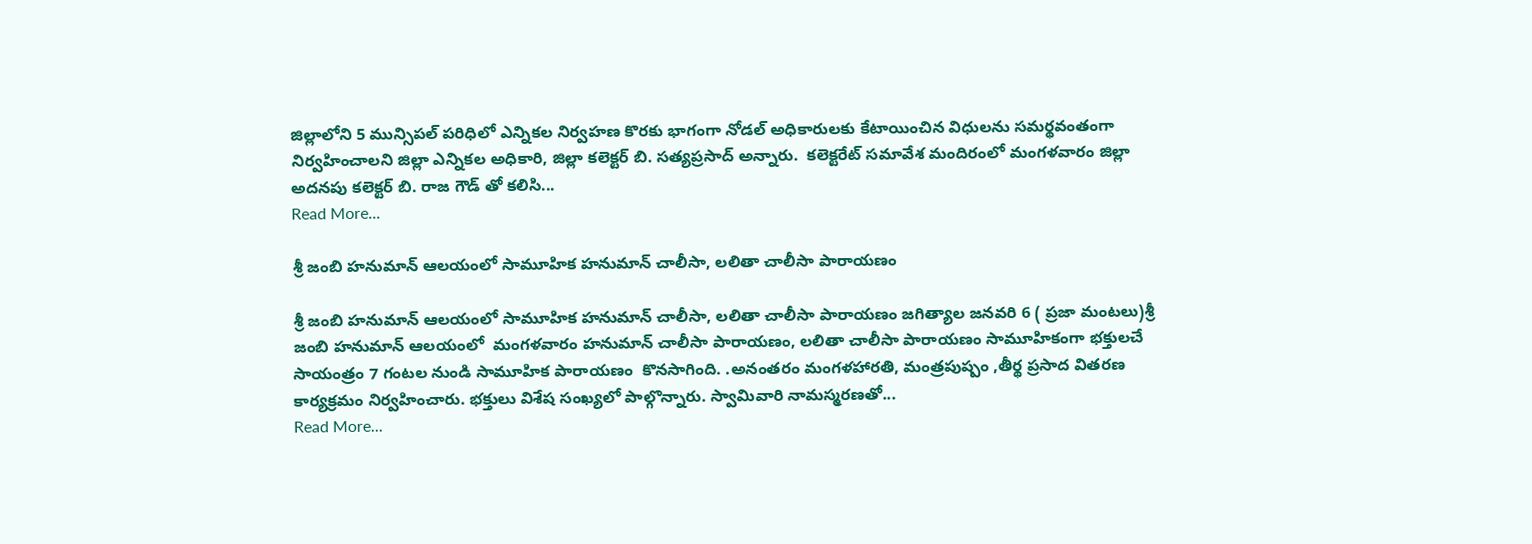జిల్లాలోని 5 మున్సిపల్‌ పరిధిలో ఎన్నికల నిర్వహణ కొరకు భాగంగా నోడల్‌ అధికారులకు కేటాయించిన విధులను సమర్థవంతంగా నిర్వహించాలని జిల్లా ఎన్నికల అధికారి, జిల్లా కలెక్టర్‌ బి. సత్యప్రసాద్ అన్నారు.  కలెక్టరేట్‌ సమావేశ మందిరంలో మంగళవారం జిల్లా అదనపు కలెక్టర్ బి. రాజ గౌడ్ తో కలిసి...
Read More...

శ్రీ జంబి హనుమాన్ ఆలయంలో సామూహిక హనుమాన్ చాలీసా, లలితా చాలీసా పారాయణం

శ్రీ జంబి హనుమాన్ ఆలయంలో సామూహిక హనుమాన్ చాలీసా, లలితా చాలీసా పారాయణం జగిత్యాల జనవరి 6 ( ప్రజా మంటలు)శ్రీ జంబి హనుమాన్ ఆలయంలో  మంగళవారం హనుమాన్ చాలీసా పారాయణం, లలితా చాలీసా పారాయణం సామూహికంగా భక్తులచే   సాయంత్రం 7 గంటల నుండి సామూహిక పారాయణం  కొనసాగింది. .అనంతరం మంగళహారతి, మంత్రపుష్పం ,తీర్థ ప్రసాద వితరణ కార్యక్రమం నిర్వహించారు. భక్తులు విశేష సంఖ్యలో పాల్గొన్నారు. స్వామివారి నామస్మరణతో...
Read More...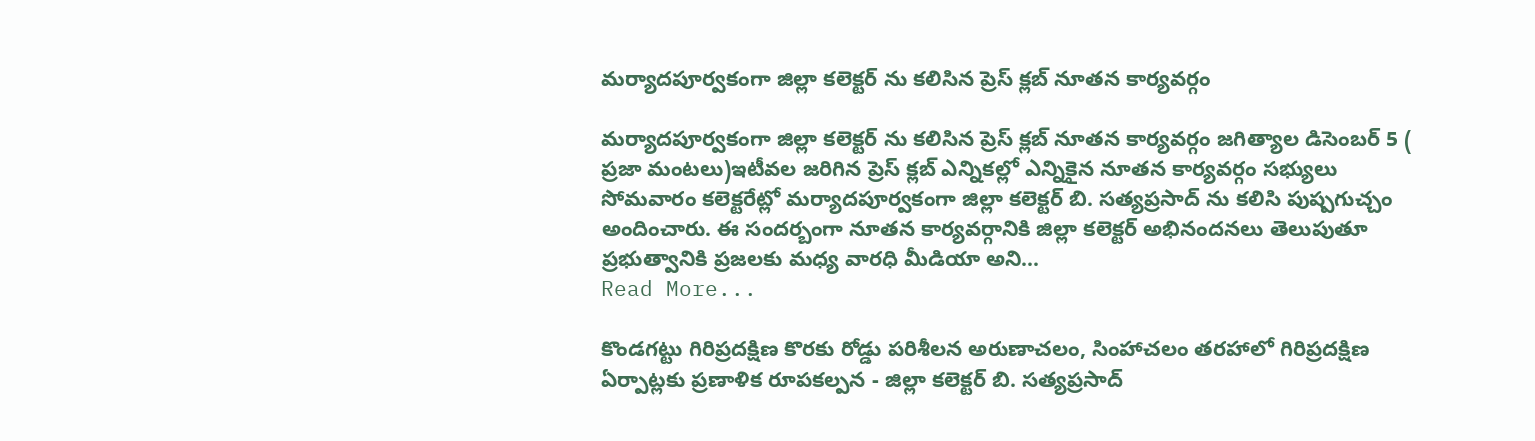మర్యాదపూర్వకంగా జిల్లా కలెక్టర్ ను కలిసిన ప్రెస్ క్లబ్ నూతన కార్యవర్గం

మర్యాదపూర్వకంగా జిల్లా కలెక్టర్ ను కలిసిన ప్రెస్ క్లబ్ నూతన కార్యవర్గం జగిత్యాల డిసెంబర్ 5 ( ప్రజా మంటలు)ఇటీవల జరిగిన ప్రెస్ క్లబ్ ఎన్నికల్లో ఎన్నికైన నూతన కార్యవర్గం సభ్యులు సోమవారం కలెక్టరేట్లో మర్యాదపూర్వకంగా జిల్లా కలెక్టర్ బి. సత్యప్రసాద్ ను కలిసి పుష్పగుచ్చం అందించారు. ఈ సందర్బంగా నూతన కార్యవర్గానికి జిల్లా కలెక్టర్ అభినందనలు తెలుపుతూ ప్రభుత్వానికి ప్రజలకు మధ్య వారధి మీడియా అని...
Read More...

కొండగట్టు గిరిప్రదక్షిణ కొరకు రోడ్డు పరిశీలన అరుణాచలం, సింహాచలం తరహాలో గిరిప్రదక్షిణ ఏర్పాట్లకు ప్రణాళిక రూపకల్పన - జిల్లా కలెక్టర్ బి. సత్యప్రసాద్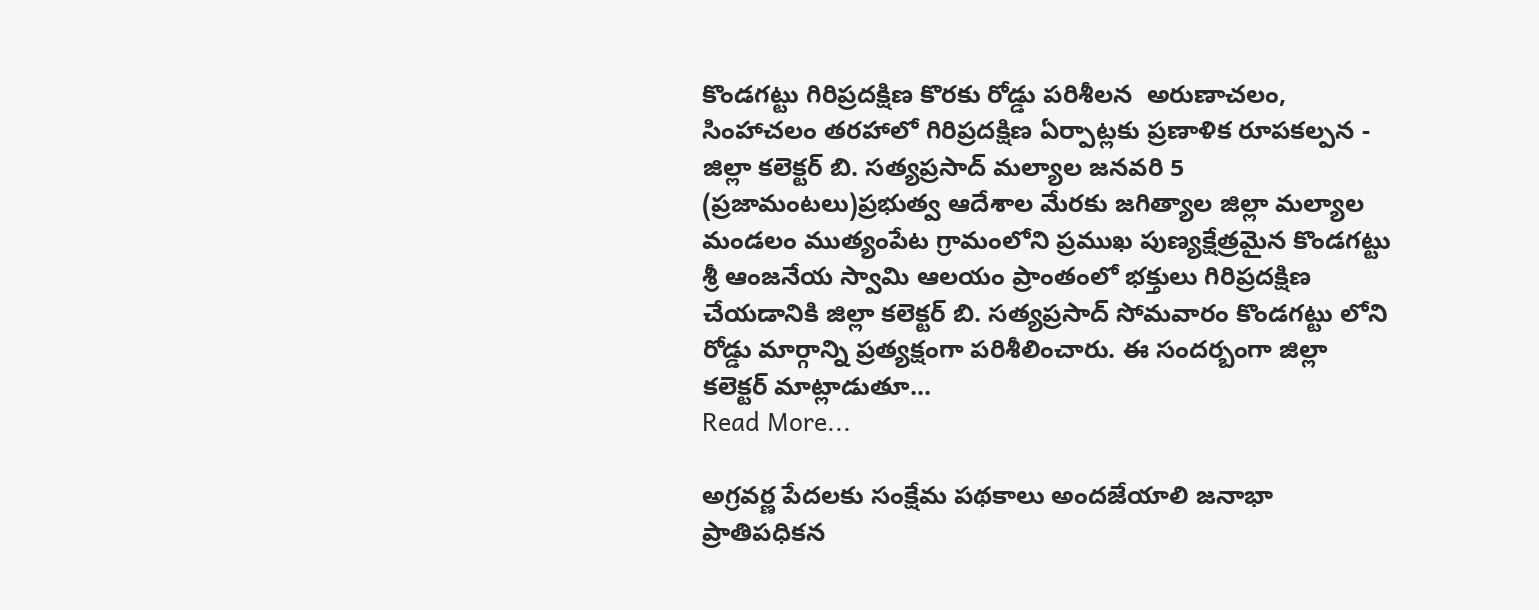కొండగట్టు గిరిప్రదక్షిణ కొరకు రోడ్డు పరిశీలన  అరుణాచలం, సింహాచలం తరహాలో గిరిప్రదక్షిణ ఏర్పాట్లకు ప్రణాళిక రూపకల్పన - జిల్లా కలెక్టర్ బి. సత్యప్రసాద్ మల్యాల జనవరి 5 (ప్రజామంటలు)ప్రభుత్వ ఆదేశాల మేరకు జగిత్యాల జిల్లా మల్యాల మండలం ముత్యంపేట గ్రామంలోని ప్రముఖ పుణ్యక్షేత్రమైన కొండగట్టు శ్రీ ఆంజనేయ స్వామి ఆలయం ప్రాంతంలో భక్తులు గిరిప్రదక్షిణ చేయడానికి జిల్లా కలెక్టర్ బి. సత్యప్రసాద్ సోమవారం కొండగట్టు లోని రోడ్డు మార్గాన్ని ప్రత్యక్షంగా పరిశీలించారు. ఈ సందర్బంగా జిల్లా కలెక్టర్ మాట్లాడుతూ...
Read More...

అగ్రవర్ణ పేదలకు సంక్షేమ పథకాలు అందజేయాలి జనాభా ప్రాతిపధికన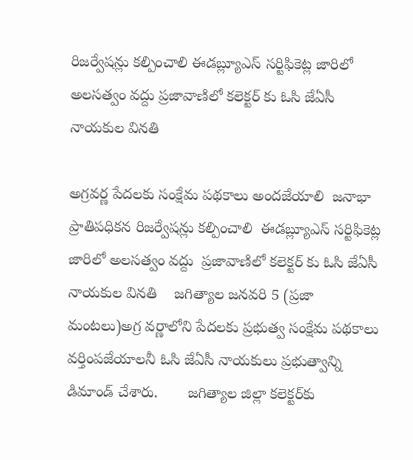రిజర్వేషన్లు కల్పించాలి ఈడబ్ల్యూఎస్ సర్టిఫికెట్ల జారిలో అలసత్వం వద్దు ప్రజావాణిలో కలెక్టర్ కు ఓసి జేఏసీ నాయకుల వినతి

అగ్రవర్ణ పేదలకు సంక్షేమ పథకాలు అందజేయాలి  జనాభా ప్రాతిపధికన రిజర్వేషన్లు కల్పించాలి  ఈడబ్ల్యూఎస్ సర్టిఫికెట్ల జారిలో అలసత్వం వద్దు  ప్రజావాణిలో కలెక్టర్ కు ఓసి జేఏసీ నాయకుల వినతి    జగిత్యాల జనవరి 5 (ప్రజా మంటలు)అగ్ర వర్ణాలోని పేదలకు ప్రభుత్వ సంక్షేమ పథకాలు వర్తింపజేయాలనీ ఓసి జేఏసీ నాయకులు ప్రభుత్వాన్ని డిమాండ్ చేశారు.       జగిత్యాల జిల్లా కలెక్టర్‌కు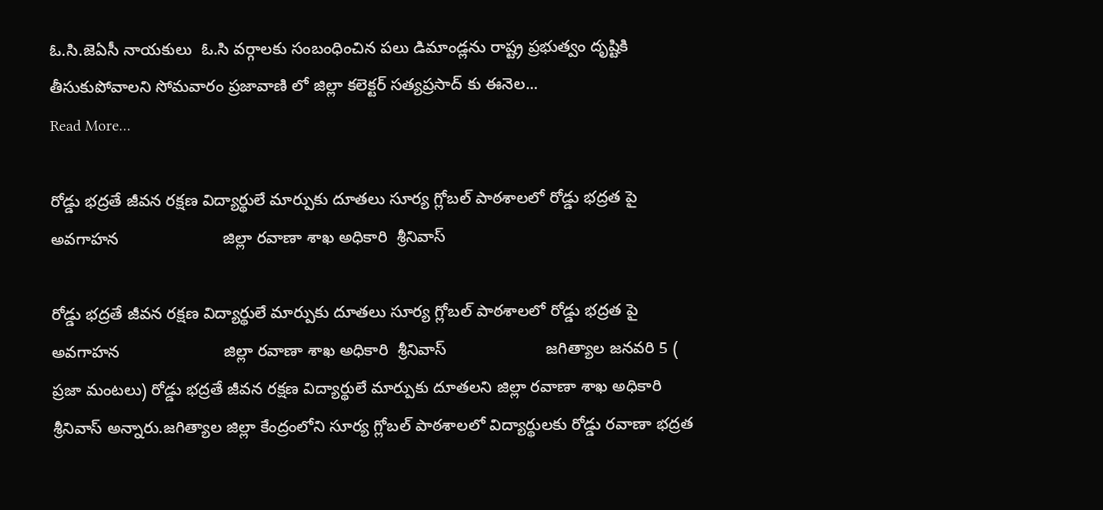ఓ.సి.జెఏసీ నాయకులు  ఓ.సి వర్గాలకు సంబంధించిన పలు డిమాండ్లను రాష్ట్ర ప్రభుత్వం దృష్టికి తీసుకుపోవాలని సోమవారం ప్రజావాణి లో జిల్లా కలెక్టర్ సత్యప్రసాద్ కు ఈనెల...
Read More...

రోడ్డు భద్రతే జీవన రక్షణ విద్యార్థులే మార్పుకు దూతలు సూర్య గ్లోబల్ పాఠశాలలో రోడ్డు భద్రత పై అవగాహన                       జిల్లా రవాణా శాఖ అధికారి  శ్రీనివాస్

రోడ్డు భద్రతే జీవన రక్షణ విద్యార్థులే మార్పుకు దూతలు సూర్య గ్లోబల్ పాఠశాలలో రోడ్డు భద్రత పై అవగాహన                       జిల్లా రవాణా శాఖ అధికారి  శ్రీనివాస్                      జగిత్యాల జనవరి 5 ( ప్రజా మంటలు) రోడ్డు భద్రతే జీవన రక్షణ విద్యార్థులే మార్పుకు దూతలని జిల్లా రవాణా శాఖ అధికారి శ్రీనివాస్ అన్నారు.జగిత్యాల జిల్లా కేంద్రంలోని సూర్య గ్లోబల్ పాఠశాలలో విద్యార్థులకు రోడ్డు రవాణా భద్రత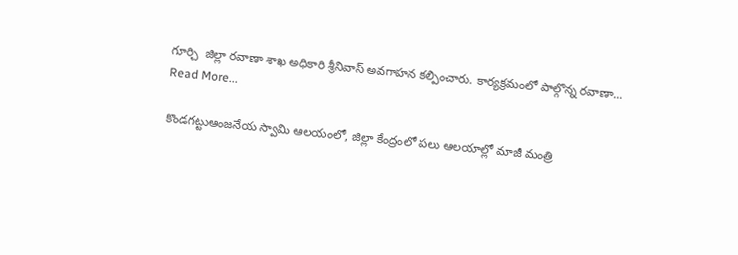గూర్చి  జిల్లా రవాణా శాఖ అధికారి శ్రీనివాస్ అవగాహన కల్పించారు. కార్యక్రమంలో పాల్గొన్న రవాణా...
Read More...

కొండగట్టుఆంజనేయ స్వామి ఆలయంలో, జిల్లా కేంద్రంలో పలు ఆలయాల్లో మాజీ మంత్రి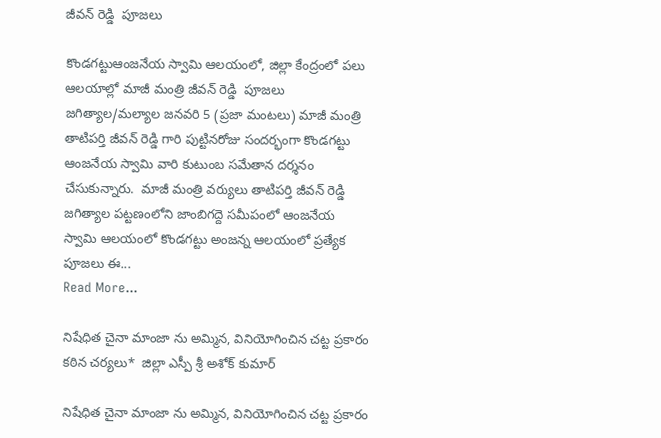జీవన్ రెడ్డి  పూజలు

కొండగట్టుఆంజనేయ స్వామి ఆలయంలో, జిల్లా కేంద్రంలో పలు ఆలయాల్లో మాజీ మంత్రి జీవన్ రెడ్డి  పూజలు జగిత్యాల/మల్యాల జనవరి 5 (ప్రజా మంటలు) మాజీ మంత్రి తాటిపర్తి జీవన్ రెడ్డి గారి పుట్టినరోజు సందర్భంగా కొండగట్టు ఆంజనేయ స్వామి వారి కుటుంబ సమేతాన దర్శనం చేసుకున్నారు.  మాజీ మంత్రి వర్యులు తాటిపర్తి జీవన్ రెడ్డి    జగిత్యాల పట్టణంలోని జాంబిగద్దె సమీపంలో ఆంజనేయ స్వామి ఆలయంలో కొండగట్టు అంజన్న ఆలయంలో ప్రత్యేక పూజలు ఈ...
Read More...

నిషేధిత చైనా మాంజా ను అమ్మిన, వినియోగించిన చట్ట ప్రకారం కఠిన చర్యలు*  జిల్లా ఎస్పీ శ్రీ అశోక్ కుమార్

నిషేధిత చైనా మాంజా ను అమ్మిన, వినియోగించిన చట్ట ప్రకారం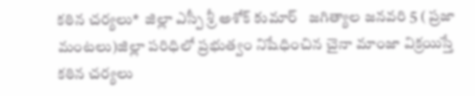కఠిన చర్యలు*  జిల్లా ఎస్పీ శ్రీ అశోక్ కుమార్   జగిత్యాల జనవరి 5 ( ప్రజా మంటలు)జిల్లా పరిధిలో ప్రభుత్వం నిషేధించిన చైనా మాంజా విక్రయిస్తే కఠిన చర్యలు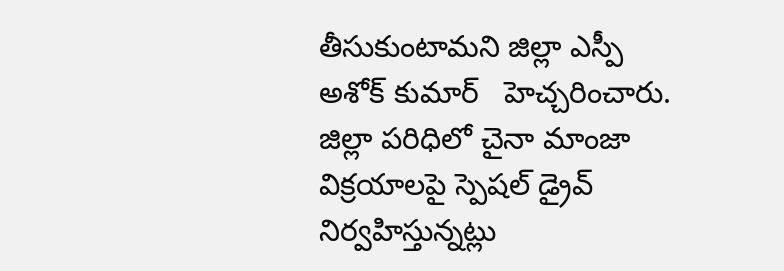తీసుకుంటామని జిల్లా ఎస్పీ అశోక్ కుమార్   హెచ్చరించారు. జిల్లా పరిధిలో చైనా మాంజా విక్రయాలపై స్పెషల్ డ్రైవ్ నిర్వహిస్తున్నట్లు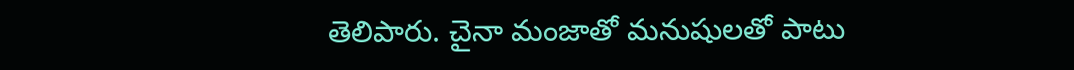తెలిపారు. చైనా మంజాతో మనుషులతో పాటు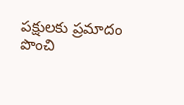పక్షులకు ప్రమాదం పొంచి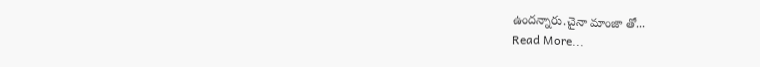ఉందన్నారు.చైనా మాంజా తో...
Read More...